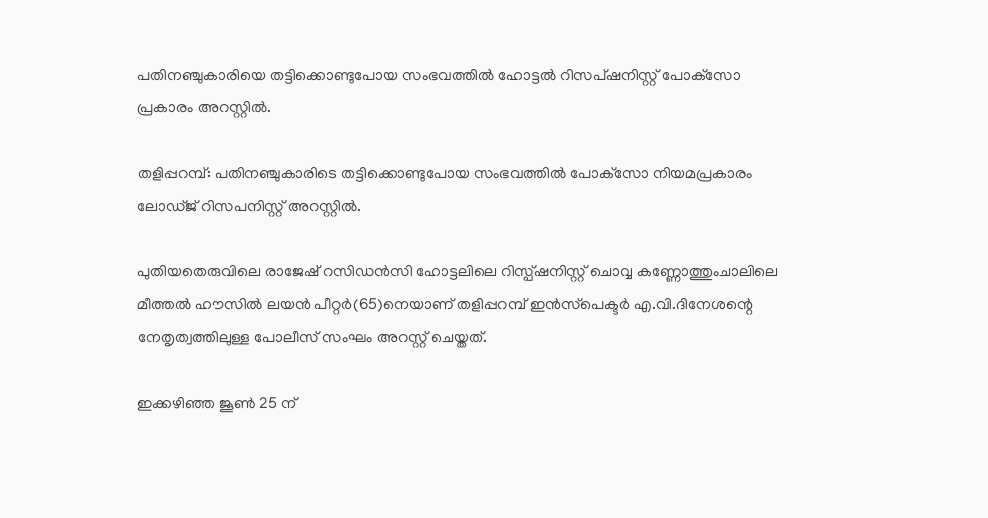പതിനഞ്ചുകാരിയെ തട്ടിക്കൊണ്ടുപോയ സംഭവത്തില്‍ ഹോട്ടല്‍ റിസപ്ഷനിസ്റ്റ് പോക്‌സോ പ്രകാരം അറസ്റ്റില്‍.

തളിപ്പറമ്പ്: പതിനഞ്ചുകാരിടെ തട്ടിക്കൊണ്ടുപോയ സംഭവത്തില്‍ പോക്‌സോ നിയമപ്രകാരം ലോഡ്ജ് റിസപനിസ്റ്റ് അറസ്റ്റില്‍.

പുതിയതെരുവിലെ രാജേഷ് റസിഡന്‍സി ഹോട്ടലിലെ റിസ്പ്ഷനിസ്റ്റ് ചൊവ്വ കണ്ണോത്തുംചാലിലെ മീത്തല്‍ ഹൗസില്‍ ലയന്‍ പീറ്റര്‍(65)നെയാണ് തളിപ്പറമ്പ് ഇന്‍സ്‌പെക്ടര്‍ എ.വി.ദിനേശന്റെ നേതൃത്വത്തിലുള്ള പോലീസ് സംഘം അറസ്റ്റ് ചെയ്തത്.

ഇക്കഴിഞ്ഞ ജൂണ്‍ 25 ന്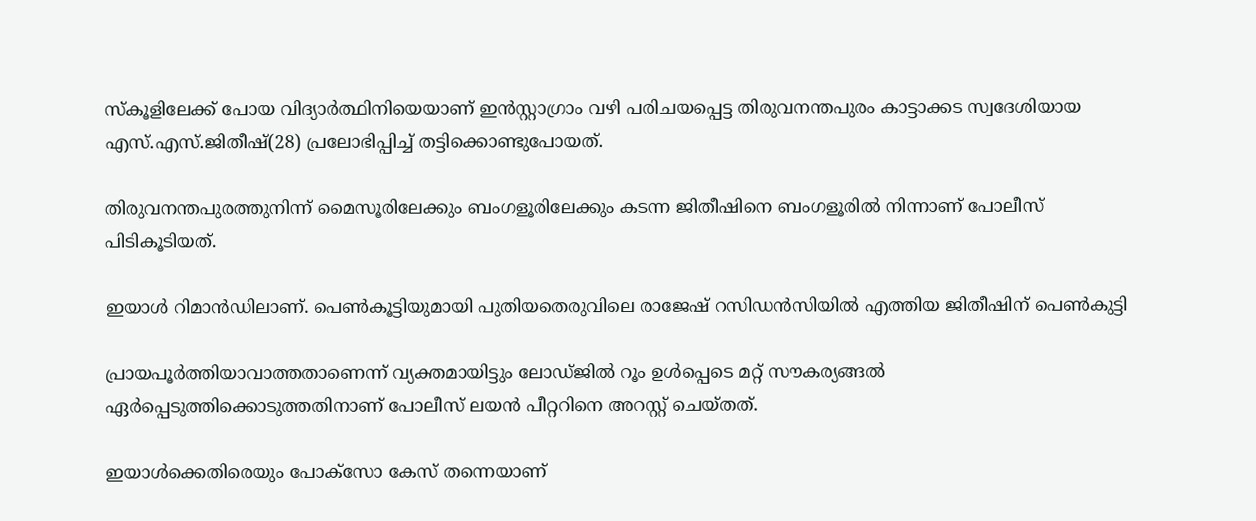സ്‌കൂളിലേക്ക് പോയ വിദ്യാര്‍ത്ഥിനിയെയാണ് ഇന്‍സ്റ്റാഗ്രാം വഴി പരിചയപ്പെട്ട തിരുവനന്തപുരം കാട്ടാക്കട സ്വദേശിയായ എസ്.എസ്.ജിതീഷ്(28) പ്രലോഭിപ്പിച്ച് തട്ടിക്കൊണ്ടുപോയത്.

തിരുവനന്തപുരത്തുനിന്ന് മൈസൂരിലേക്കും ബംഗളൂരിലേക്കും കടന്ന ജിതീഷിനെ ബംഗളൂരില്‍ നിന്നാണ് പോലീസ് പിടികൂടിയത്.

ഇയാള്‍ റിമാന്‍ഡിലാണ്. പെണ്‍കൂട്ടിയുമായി പുതിയതെരുവിലെ രാജേഷ് റസിഡന്‍സിയില്‍ എത്തിയ ജിതീഷിന് പെണ്‍കുട്ടി

പ്രായപൂര്‍ത്തിയാവാത്തതാണെന്ന് വ്യക്തമായിട്ടും ലോഡ്ജില്‍ റൂം ഉള്‍പ്പെടെ മറ്റ് സൗകര്യങ്ങല്‍ ഏര്‍പ്പെടുത്തിക്കൊടുത്തതിനാണ് പോലീസ് ലയന്‍ പീറ്ററിനെ അറസ്റ്റ് ചെയ്തത്.

ഇയാള്‍ക്കെതിരെയും പോക്‌സോ കേസ് തന്നെയാണ്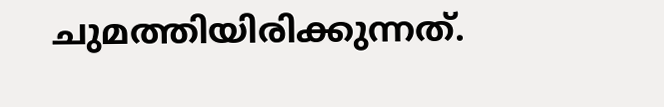ചുമത്തിയിരിക്കുന്നത്.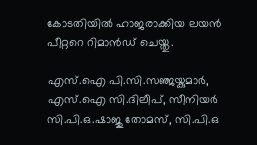കോടതിയില്‍ ഹാജരാക്കിയ ലയന്‍ പീറ്ററെ റിമാന്‍ഡ് ചെയ്തു.

എസ്.ഐ പി.സി.സഞ്ജയ്കുമാര്‍, എസ്.ഐ സി.ദിലീപ്, സീനിയര്‍ സി.പി.ഒ.ഷാജു തോമസ്, സി.പി.ഒ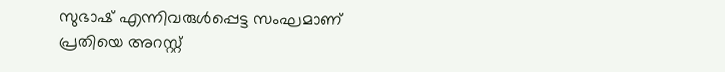സുഭാഷ് എന്നിവരുള്‍പ്പെട്ട സംഘമാണ് പ്രതിയെ അറസ്റ്റ്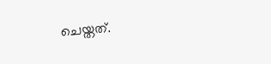ചെയ്തത്.